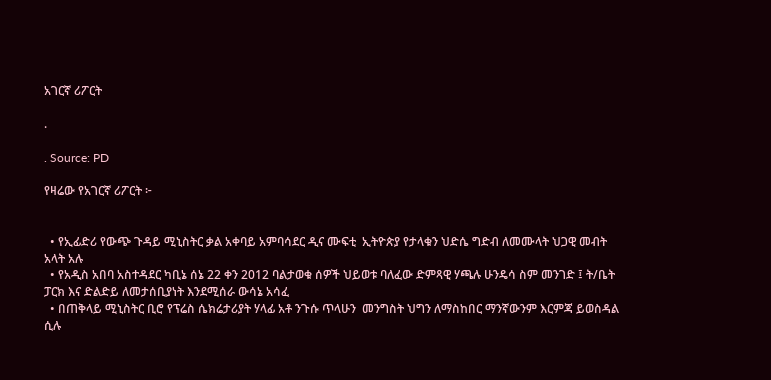አገርኛ ሪፖርት

.

. Source: PD

የዛሬው የአገርኛ ሪፖርት ፦


  • የኢፊድሪ የውጭ ጉዳይ ሚኒስትር ቃል አቀባይ አምባሳደር ዲና ሙፍቲ  ኢትዮጵያ የታላቁን ህድሴ ግድብ ለመሙላት ህጋዊ መብት አላት አሉ
  • የአዲስ አበባ አስተዳደር ካቢኔ ሰኔ 22 ቀን 2012 ባልታወቁ ሰዎች ህይወቱ ባለፈው ድምጻዊ ሃጫሉ ሁንዴሳ ስም መንገድ ፤ ት/ቤት ፓርክ እና ድልድይ ለመታሰቢያነት እንደሚሰራ ውሳኔ አሳፈ
  • በጠቅላይ ሚኒስትር ቢሮ የፕሬስ ሴክሬታሪያት ሃላፊ አቶ ንጉሱ ጥላሁን  መንግስት ህግን ለማስከበር ማንኛውንም እርምጃ ይወስዳል ሲሉ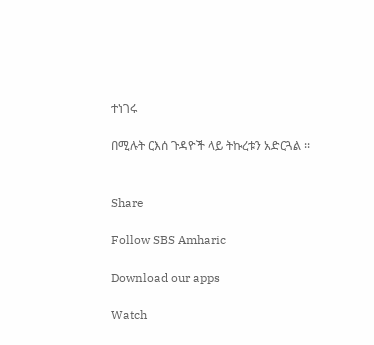ተነገሩ

በሚሉት ርእሰ ጉዳዮች ላይ ትኩረቱን አድርጓል ፡፡


Share

Follow SBS Amharic

Download our apps

Watch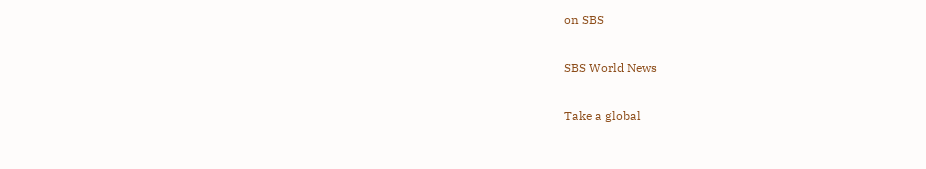on SBS

SBS World News

Take a global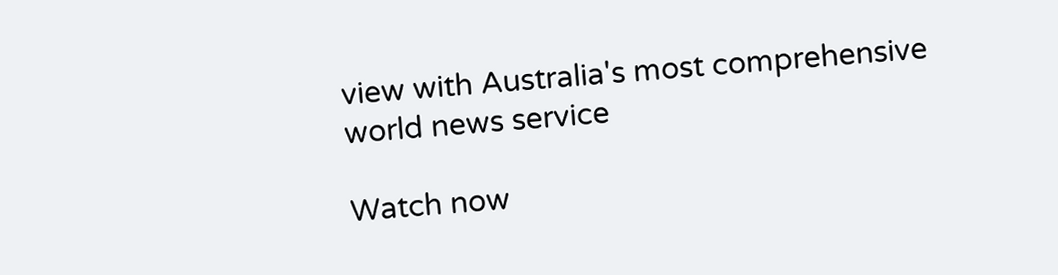view with Australia's most comprehensive world news service

Watch now